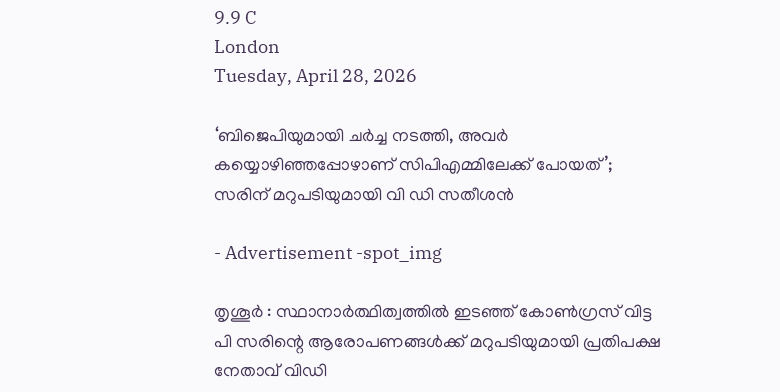9.9 C
London
Tuesday, April 28, 2026

‘ബിജെപിയുമായി ചര്‍ച്ച നടത്തി, അവര്‍ കയ്യൊഴിഞ്ഞപ്പോഴാണ് സിപിഎമ്മിലേക്ക് പോയത്’; സരിന് മറുപടിയുമായി വി ഡി സതീശന്‍

- Advertisement -spot_img

തൃശൂർ : സ്ഥാനാര്‍ത്ഥിത്വത്തില്‍ ഇടഞ്ഞ് കോണ്‍ഗ്രസ് വിട്ട പി സരിന്റെ ആരോപണങ്ങള്‍ക്ക് മറുപടിയുമായി പ്രതിപക്ഷ നേതാവ് വിഡി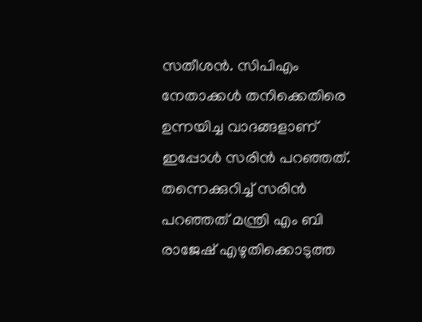സതീശന്‍. സിപിഎം നേതാക്കള്‍ തനിക്കെതിരെ ഉന്നയിച്ച വാദങ്ങളാണ് ഇപ്പോള്‍ സരിന്‍ പറഞ്ഞത്. തന്നെക്കുറിച്ച് സരിന്‍ പറഞ്ഞത് മന്ത്രി എം ബി രാജേഷ് എഴുതിക്കൊടുത്ത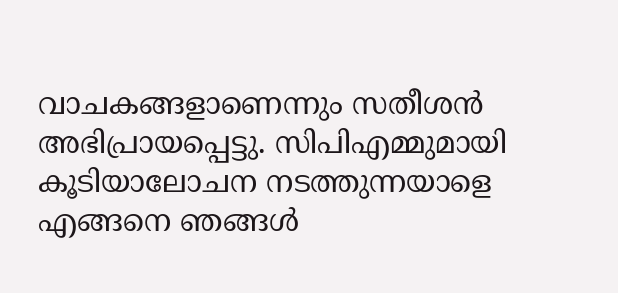വാചകങ്ങളാണെന്നും സതീശന്‍ അഭിപ്രായപ്പെട്ടു. സിപിഎമ്മുമായി കൂടിയാലോചന നടത്തുന്നയാളെ എങ്ങനെ ഞങ്ങള്‍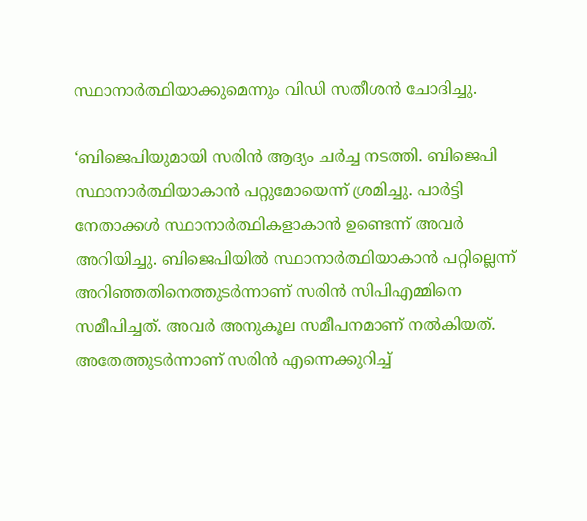സ്ഥാനാര്‍ത്ഥിയാക്കുമെന്നും വിഡി സതീശന്‍ ചോദിച്ചു.

‘ബിജെപിയുമായി സരിന്‍ ആദ്യം ചര്‍ച്ച നടത്തി. ബിജെപി സ്ഥാനാര്‍ത്ഥിയാകാന്‍ പറ്റുമോയെന്ന് ശ്രമിച്ചു. പാര്‍ട്ടി നേതാക്കള്‍ സ്ഥാനാര്‍ത്ഥികളാകാന്‍ ഉണ്ടെന്ന് അവര്‍ അറിയിച്ചു. ബിജെപിയില്‍ സ്ഥാനാര്‍ത്ഥിയാകാന്‍ പറ്റില്ലെന്ന് അറിഞ്ഞതിനെത്തുടര്‍ന്നാണ് സരിന്‍ സിപിഎമ്മിനെ സമീപിച്ചത്. അവര്‍ അനുകൂല സമീപനമാണ് നല്‍കിയത്. അതേത്തുടര്‍ന്നാണ് സരിന്‍ എന്നെക്കുറിച്ച്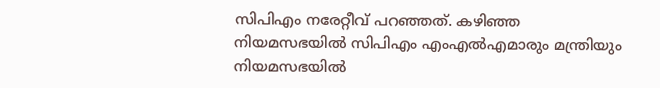സിപിഎം നരേറ്റീവ് പറഞ്ഞത്. കഴിഞ്ഞ നിയമസഭയില്‍ സിപിഎം എംഎല്‍എമാരും മന്ത്രിയും നിയമസഭയില്‍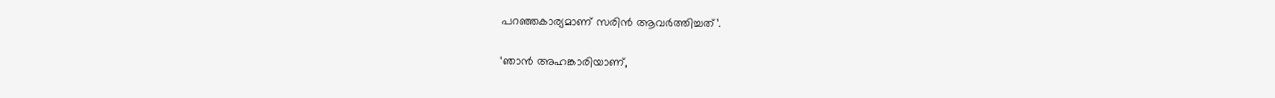പറഞ്ഞകാര്യമാണ് സരിന്‍ ആവര്‍ത്തിച്ചത്’.

‘ഞാന്‍ അഹങ്കാരിയാണ്,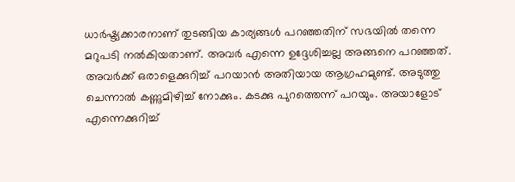ധാര്‍ഷ്ട്യക്കാരനാണ് തുടങ്ങിയ കാര്യങ്ങള്‍ പറഞ്ഞതിന് സഭയില്‍ തന്നെ മറുപടി നല്‍കിയതാണ്. അവര്‍ എന്നെ ഉദ്ദേശിച്ചല്ല അങ്ങനെ പറഞ്ഞത്. അവര്‍ക്ക് ഒരാളെക്കുറിച്ച് പറയാന്‍ അതിയായ ആഗ്രഹമുണ്ട്. അടുത്തു ചെന്നാല്‍ കണ്ണുമിഴിച്ച് നോക്കും. കടക്കു പുറത്തെന്ന് പറയും. അയാളോട് എന്നെക്കുറിച്ച്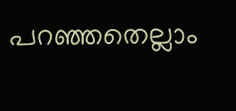പറഞ്ഞതെല്ലാം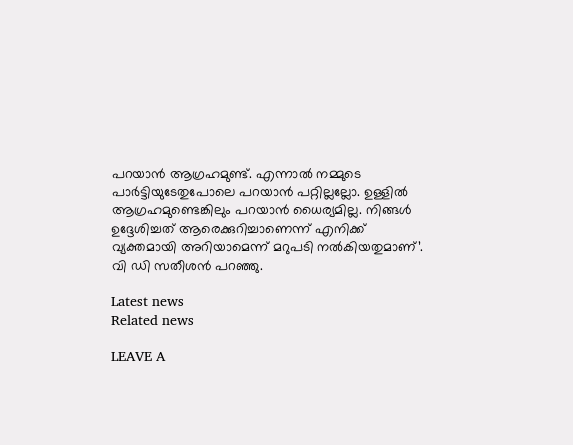പറയാന്‍ ആഗ്രഹമുണ്ട്. എന്നാല്‍ നമ്മുടെ പാര്‍ട്ടിയുടേതുപോലെ പറയാന്‍ പറ്റില്ലല്ലോ. ഉള്ളില്‍ ആഗ്രഹമുണ്ടെങ്കിലും പറയാന്‍ ധൈര്യമില്ല. നിങ്ങള്‍ ഉദ്ദേശിച്ചത് ആരെക്കുറിച്ചാണെന്ന് എനിക്ക് വ്യക്തമായി അറിയാമെന്ന് മറുപടി നല്‍കിയതുമാണ്’. വി ഡി സതീശന്‍ പറഞ്ഞു.

Latest news
Related news

LEAVE A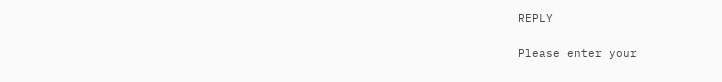REPLY

Please enter your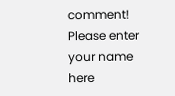comment!
Please enter your name here